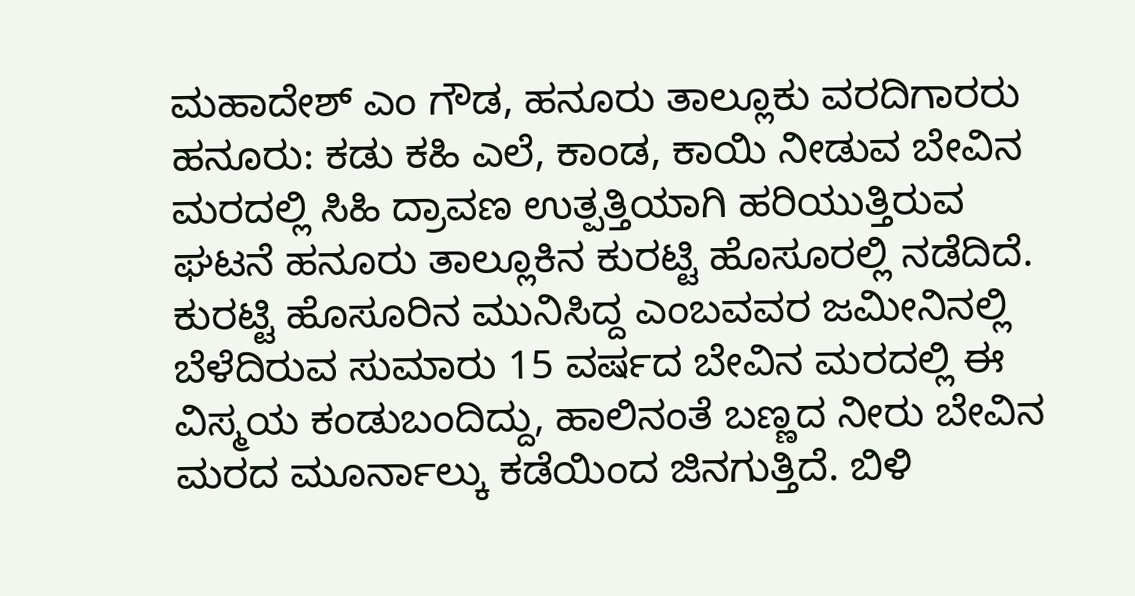ಮಹಾದೇಶ್ ಎಂ ಗೌಡ, ಹನೂರು ತಾಲ್ಲೂಕು ವರದಿಗಾರರು
ಹನೂರು: ಕಡು ಕಹಿ ಎಲೆ, ಕಾಂಡ, ಕಾಯಿ ನೀಡುವ ಬೇವಿನ ಮರದಲ್ಲಿ ಸಿಹಿ ದ್ರಾವಣ ಉತ್ಪತ್ತಿಯಾಗಿ ಹರಿಯುತ್ತಿರುವ ಘಟನೆ ಹನೂರು ತಾಲ್ಲೂಕಿನ ಕುರಟ್ಟಿ ಹೊಸೂರಲ್ಲಿ ನಡೆದಿದೆ.
ಕುರಟ್ಟಿ ಹೊಸೂರಿನ ಮುನಿಸಿದ್ದ ಎಂಬವವರ ಜಮೀನಿನಲ್ಲಿ ಬೆಳೆದಿರುವ ಸುಮಾರು 15 ವರ್ಷದ ಬೇವಿನ ಮರದಲ್ಲಿ ಈ ವಿಸ್ಮಯ ಕಂಡುಬಂದಿದ್ದು, ಹಾಲಿನಂತೆ ಬಣ್ಣದ ನೀರು ಬೇವಿನ ಮರದ ಮೂರ್ನಾಲ್ಕು ಕಡೆಯಿಂದ ಜಿನಗುತ್ತಿದೆ. ಬಿಳಿ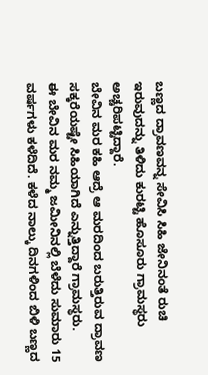ಬಣ್ಣದ ದ್ರಾವಣವನ್ನ ಸೇವಿಸಿ ಸಿಹಿ ಜೇನಿನಂತೆ ರುಚಿ ಇರುವುದನ್ನು ತಿಳಿದು ಕುರಟ್ಟಿ ಹೊಸೂರು ಗ್ರಾಮಸ್ಥರು ಅಚ್ಚರಿಪಟ್ಟಿದ್ದಾರೆ.
ಬೇವಿನ ಮರ ಕಹಿ ಆದ್ರೆ ಆ ಮರದಿಂದ ಬರುತ್ತಿರುವ ದ್ರಾವಣ ಸಕ್ಕರೆಯಷ್ಟೇ ಸಿಹಿಯಾಗಿದೆ ಎನ್ನುತ್ತಿದ್ದಾರೆ ಗ್ರಾಮಸ್ಥರು.
ಈ ಬೇವಿನ ಮರ ನಮ್ಮ ಜಮೀನಿನಲ್ಲಿ ಬೆಳೆದು ಸುಮಾರು 15 ವರ್ಷಗಳು ಕಳೆದಿದೆ. ಕಳೆದ ನಾಲ್ಕು ದಿನಗಳಿಂದ ಬಿಳಿ ಬಣ್ಣದ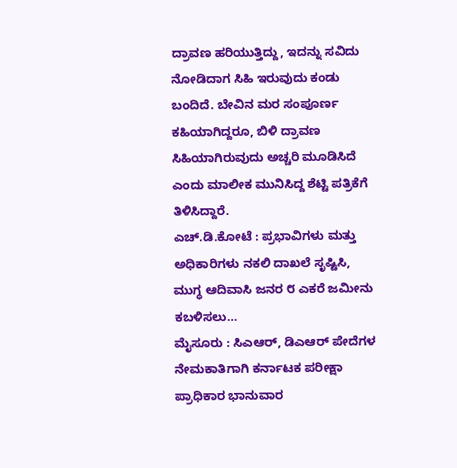ದ್ರಾವಣ ಹರಿಯುತ್ತಿದ್ದು, ಇದನ್ನು ಸವಿದು ನೋಡಿದಾಗ ಸಿಹಿ ಇರುವುದು ಕಂಡು ಬಂದಿದೆ. ಬೇವಿನ ಮರ ಸಂಪೂರ್ಣ ಕಹಿಯಾಗಿದ್ದರೂ, ಬಿಳಿ ದ್ರಾವಣ ಸಿಹಿಯಾಗಿರುವುದು ಅಚ್ಚರಿ ಮೂಡಿಸಿದೆ ಎಂದು ಮಾಲೀಕ ಮುನಿಸಿದ್ದ ಶೆಟ್ಟಿ ಪತ್ರಿಕೆಗೆ ತಿಳಿಸಿದ್ದಾರೆ.
ಎಚ್.ಡಿ.ಕೋಟೆ : ಪ್ರಭಾವಿಗಳು ಮತ್ತು ಅಧಿಕಾರಿಗಳು ನಕಲಿ ದಾಖಲೆ ಸೃಷ್ಟಿಸಿ, ಮುಗ್ಧ ಆದಿವಾಸಿ ಜನರ ೮ ಎಕರೆ ಜಮೀನು ಕಬಳಿಸಲು…
ಮೈಸೂರು : ಸಿಎಆರ್, ಡಿಎಆರ್ ಪೇದೆಗಳ ನೇಮಕಾತಿಗಾಗಿ ಕರ್ನಾಟಕ ಪರೀಕ್ಷಾ ಪ್ರಾಧಿಕಾರ ಭಾನುವಾರ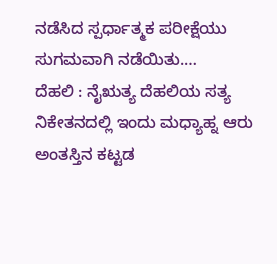ನಡೆಸಿದ ಸ್ಪರ್ಧಾತ್ಮಕ ಪರೀಕ್ಷೆಯು ಸುಗಮವಾಗಿ ನಡೆಯಿತು.…
ದೆಹಲಿ : ನೈಋತ್ಯ ದೆಹಲಿಯ ಸತ್ಯ ನಿಕೇತನದಲ್ಲಿ ಇಂದು ಮಧ್ಯಾಹ್ನ ಆರು ಅಂತಸ್ತಿನ ಕಟ್ಟಡ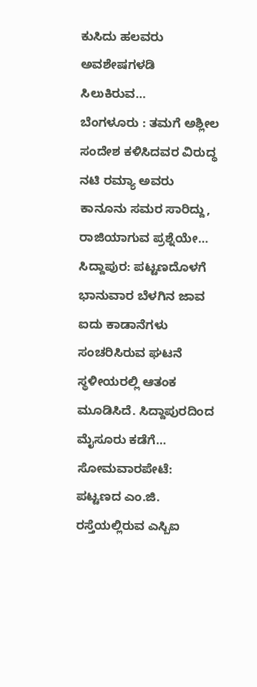ಕುಸಿದು ಹಲವರು ಅವಶೇಷಗಳಡಿ ಸಿಲುಕಿರುವ…
ಬೆಂಗಳೂರು : ತಮಗೆ ಅಶ್ಲೀಲ ಸಂದೇಶ ಕಳಿಸಿದವರ ವಿರುದ್ಧ ನಟಿ ರಮ್ಯಾ ಅವರು ಕಾನೂನು ಸಮರ ಸಾರಿದ್ದು, ರಾಜಿಯಾಗುವ ಪ್ರಶ್ನೆಯೇ…
ಸಿದ್ದಾಪುರ: ಪಟ್ಟಣದೊಳಗೆ ಭಾನುವಾರ ಬೆಳಗಿನ ಜಾವ ಐದು ಕಾಡಾನೆಗಳು ಸಂಚರಿಸಿರುವ ಘಟನೆ ಸ್ಥಳೀಯರಲ್ಲಿ ಆತಂಕ ಮೂಡಿಸಿದೆ. ಸಿದ್ದಾಪುರದಿಂದ ಮೈಸೂರು ಕಡೆಗೆ…
ಸೋಮವಾರಪೇಟೆ: ಪಟ್ಟಣದ ಎಂ.ಜಿ. ರಸ್ತೆಯಲ್ಲಿರುವ ಎಸ್ಬಿಐ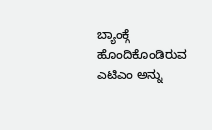ಬ್ಯಾಂಕ್ಗೆ ಹೊಂದಿಕೊಂಡಿರುವ ಎಟಿಎಂ ಅನ್ನು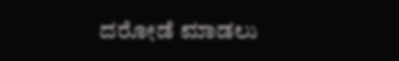ದರೋಡೆ ಮಾಡಲು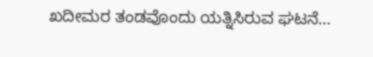ಖದೀಮರ ತಂಡವೊಂದು ಯತ್ನಿಸಿರುವ ಘಟನೆ…